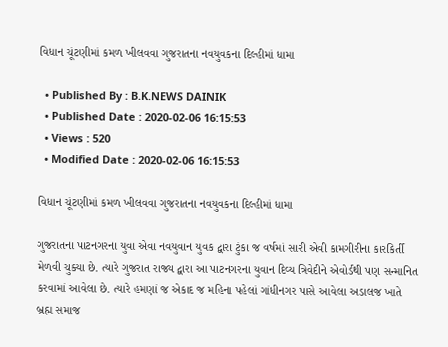વિધાન ચૂંટણીમાં કમળ ખીલવવા ગુજરાતના નવયુવકના દિલ્હીમાં ધામા

  • Published By : B.K.NEWS DAINIK
  • Published Date : 2020-02-06 16:15:53
  • Views : 520
  • Modified Date : 2020-02-06 16:15:53

વિધાન ચૂંટણીમાં કમળ ખીલવવા ગુજરાતના નવયુવકના દિલ્હીમાં ધામા

ગુજરાતના પાટનગરના યુવા એવા નવયુવાન યુવક દ્વારા ટુંકા જ વર્ષમાં સારી એવી કામગીરીના કારકિર્તી મેળવી ચુક્યા છે. ત્યારે ગુજરાત રાજ્ય દ્વારા આ પાટનગરના યુવાન દિવ્ય ત્રિવેદીને એવોર્ડથી પણ સન્માનિત કરવામાં આવેલા છે. ત્યારે હમણાં જ એકાદ જ મહિના પહેલાં ગાંધીનગર પાસે આવેલા અડાલજ ખાતે બ્રહ્મ સમાજ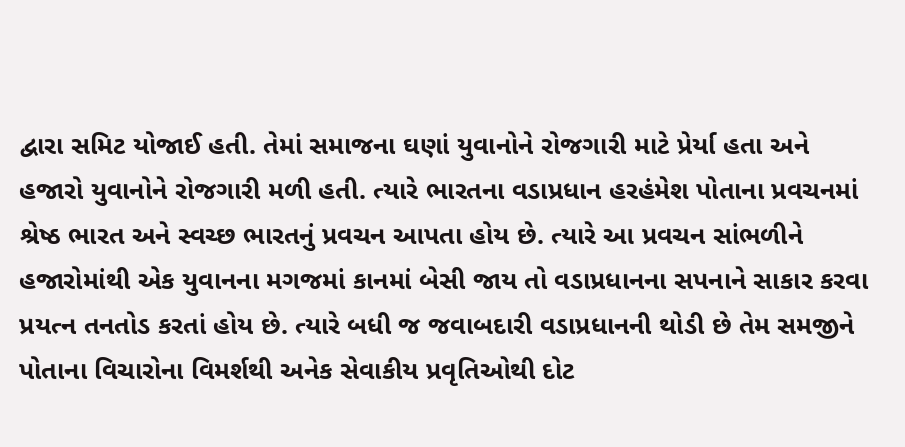દ્વારા સમિટ યોજાઈ હતી. તેમાં સમાજના ઘણાં યુવાનોને રોજગારી માટે પ્રેર્યા હતા અને હજારો યુવાનોને રોજગારી મળી હતી. ત્યારે ભારતના વડાપ્રધાન હરહંમેશ પોતાના પ્રવચનમાં શ્રેષ્ઠ ભારત અને સ્વચ્છ ભારતનું પ્રવચન આપતા હોય છે. ત્યારે આ પ્રવચન સાંભળીને હજારોમાંથી એક યુવાનના મગજમાં કાનમાં બેસી જાય તો વડાપ્રધાનના સપનાને સાકાર કરવા પ્રયત્ન તનતોડ કરતાં હોય છે. ત્યારે બધી જ જવાબદારી વડાપ્રધાનની થોડી છે તેમ સમજીને પોતાના વિચારોના વિમર્શથી અનેક સેવાકીય પ્રવૃતિઓથી દોટ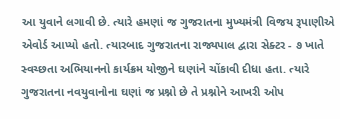આ યુવાને લગાવી છે. ત્યારે હમણાં જ ગુજરાતના મુખ્યમંત્રી વિજય રૂપાણીએ એવોર્ડ આપ્યો હતો. ત્યારબાદ ગુજરાતના રાજ્યપાલ દ્વારા સેક્ટર - ૭ ખાતે સ્વચ્છતા અભિયાનનો કાર્યક્રમ યોજીને ઘણાંને ચોંકાવી દીધા હતા. ત્યારે ગુજરાતના નવયુવાનોના ઘણાં જ પ્રશ્નો છે તે પ્રશ્નોને આખરી ઓપ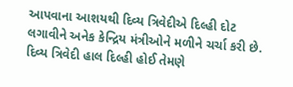આપવાના આશયથી દિવ્ય ત્રિવેદીએ દિલ્હી દોટ લગાવીને અનેક કેન્દ્રિય મંત્રીઓને મળીને ચર્ચા કરી છે. દિવ્ય ત્રિવેદી હાલ દિલ્હી હોઈ તેમણે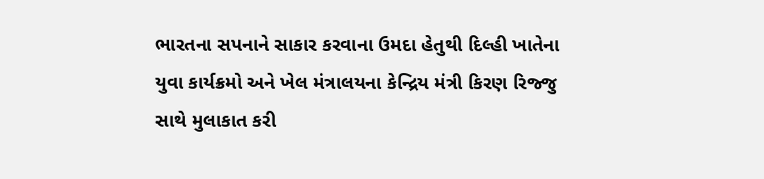ભારતના સપનાને સાકાર કરવાના ઉમદા હેતુથી દિલ્હી ખાતેના યુવા કાર્યક્રમો અને ખેલ મંત્રાલયના કેન્દ્રિય મંત્રી કિરણ રિજ્જુ સાથે મુલાકાત કરી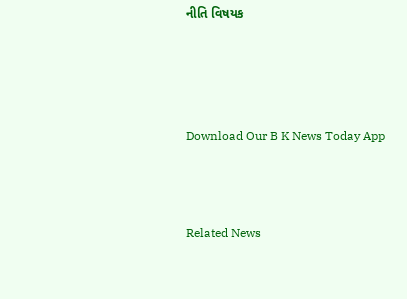નીતિ વિષયક




Download Our B K News Today App



Related News